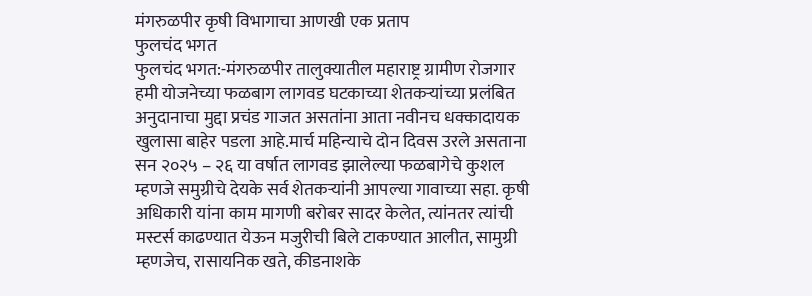मंगरुळपीर कृषी विभागाचा आणखी एक प्रताप
फुलचंद भगत
फुलचंद भगत:-मंगरुळपीर तालुक्यातील महाराष्ट्र ग्रामीण रोजगार हमी योजनेच्या फळबाग लागवड घटकाच्या शेतकऱ्यांच्या प्रलंबित अनुदानाचा मुद्दा प्रचंड गाजत असतांना आता नवीनच धक्कादायक खुलासा बाहेर पडला आहे.मार्च महिन्याचे दोन दिवस उरले असताना सन २०२५ – २६ या वर्षात लागवड झालेल्या फळबागेचे कुशल म्हणजे समुग्रीचे देयके सर्व शेतकऱ्यांनी आपल्या गावाच्या सहा. कृषी अधिकारी यांना काम मागणी बरोबर सादर केलेत, त्यांनतर त्यांची मस्टर्स काढण्यात येऊन मजुरीची बिले टाकण्यात आलीत, सामुग्री म्हणजेच, रासायनिक खते, कीडनाशके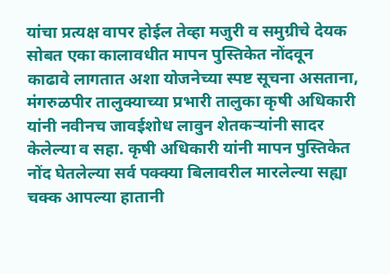यांचा प्रत्यक्ष वापर होईल तेव्हा मजुरी व समुग्रीचे देयक सोबत एका कालावधीत मापन पुस्तिकेत नोंदवून काढावे लागतात अशा योजनेच्या स्पष्ट सूचना असताना, मंगरुळपीर तालुक्याच्या प्रभारी तालुका कृषी अधिकारी यांनी नवीनच जावईशोध लावुन शेतकऱ्यांनी सादर केलेल्या व सहा. कृषी अधिकारी यांनी मापन पुस्तिकेत नोंद घेतलेल्या सर्व पक्क्या बिलावरील मारलेल्या सह्या चक्क आपल्या हातानी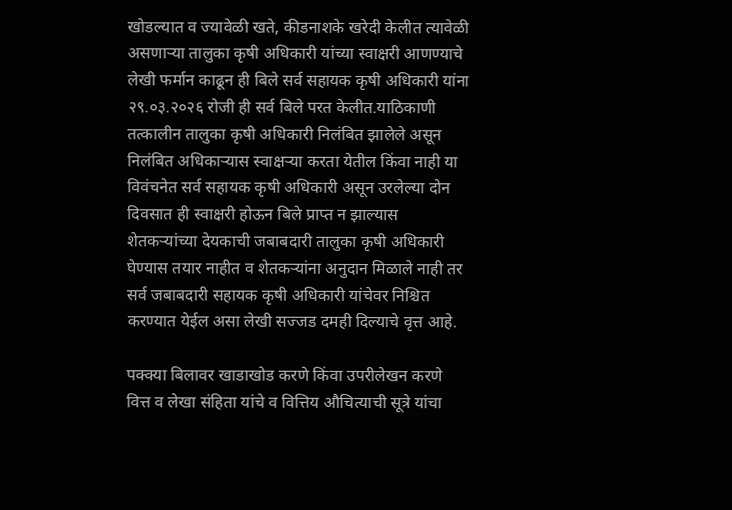खोडल्यात व ज्यावेळी खते, कीडनाशके खरेदी केलीत त्यावेळी असणाऱ्या तालुका कृषी अधिकारी यांच्या स्वाक्षरी आणण्याचे लेखी फर्मान काढून ही बिले सर्व सहायक कृषी अधिकारी यांना २९.०३.२०२६ रोजी ही सर्व बिले परत केलीत.याठिकाणी तत्कालीन तालुका कृषी अधिकारी निलंबित झालेले असून निलंबित अधिकाऱ्यास स्वाक्षऱ्या करता येतील किंवा नाही या विवंचनेत सर्व सहायक कृषी अधिकारी असून उरलेल्या दोन दिवसात ही स्वाक्षरी होऊन बिले प्राप्त न झाल्यास शेतकऱ्यांच्या देयकाची जबाबदारी तालुका कृषी अधिकारी घेण्यास तयार नाहीत व शेतकऱ्यांना अनुदान मिळाले नाही तर सर्व जबाबदारी सहायक कृषी अधिकारी यांचेवर निश्चित करण्यात येईल असा लेखी सज्जड दमही दिल्याचे वृत्त आहे.

पक्क्या बिलावर खाडाखोड करणे किंवा उपरीलेखन करणे वित्त व लेखा संहिता यांचे व वित्तिय औचित्याची सूत्रे यांचा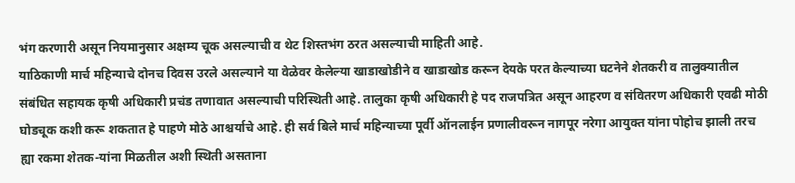भंग करणारी असून नियमानुसार अक्षम्य चूक असल्याची व थेट शिस्तभंग ठरत असल्याची माहिती आहे.
याठिकाणी मार्च महिन्याचे दोनच दिवस उरले असल्याने या वेळेवर केलेल्या खाडाखोडीने व खाडाखोड करून देयके परत केल्याच्या घटनेने शेतकरी व तालुक्यातील संबंधित सहायक कृषी अधिकारी प्रचंड तणावात असल्याची परिस्थिती आहे. तालुका कृषी अधिकारी हे पद राजपत्रित असून आहरण व संवितरण अधिकारी एवढी मोठी घोडचूक कशी करू शकतात हे पाहणे मोठे आश्चर्याचे आहे. ही सर्व बिले मार्च महिन्याच्या पूर्वी ऑनलाईन प्रणालीवरून नागपूर नरेगा आयुक्त यांना पोहोच झाली तरच ह्या रकमा शेतक-यांना मिळतील अशी स्थिती असताना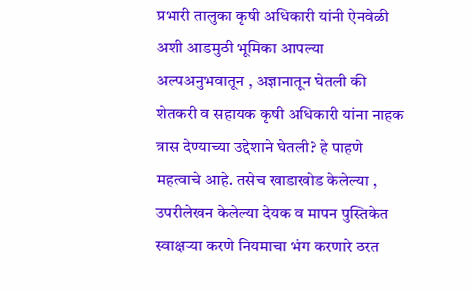प्रभारी तालुका कृषी अधिकारी यांनी ऐनवेळी अशी आडमुठी भूमिका आपल्या अल्पअनुभवातून , अज्ञानातून घेतली की शेतकरी व सहायक कृषी अधिकारी यांना नाहक त्रास देण्याच्या उद्देशाने घेतली? हे पाहणे महत्वाचे आहे. तसेच खाडाखोड केलेल्या , उपरीलेखन केलेल्या देयक व मापन पुस्तिकेत स्वाक्षऱ्या करणे नियमाचा भंग करणारे ठरत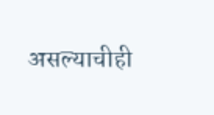असल्याचीही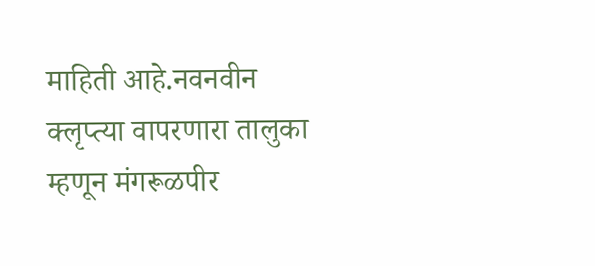माहिती आहे.नवनवीन क्लृप्त्या वापरणारा तालुका म्हणून मंगरूळपीर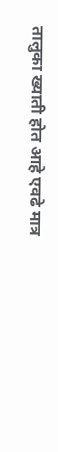तालुका ख्याती होत आहे एवढे मात्र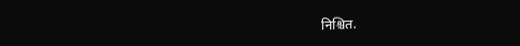निश्चित.